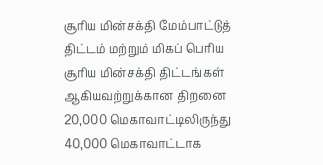சூரிய மின்சக்தி மேம்பாட்டுத் திட்டம் மற்றும் மிகப் பெரிய சூரிய மின்சக்தி திட்டங்கள் ஆகியவற்றுக்கான திறனை 20,000 மெகாவாட்டிலிருந்து 40,000 மெகாவாட்டாக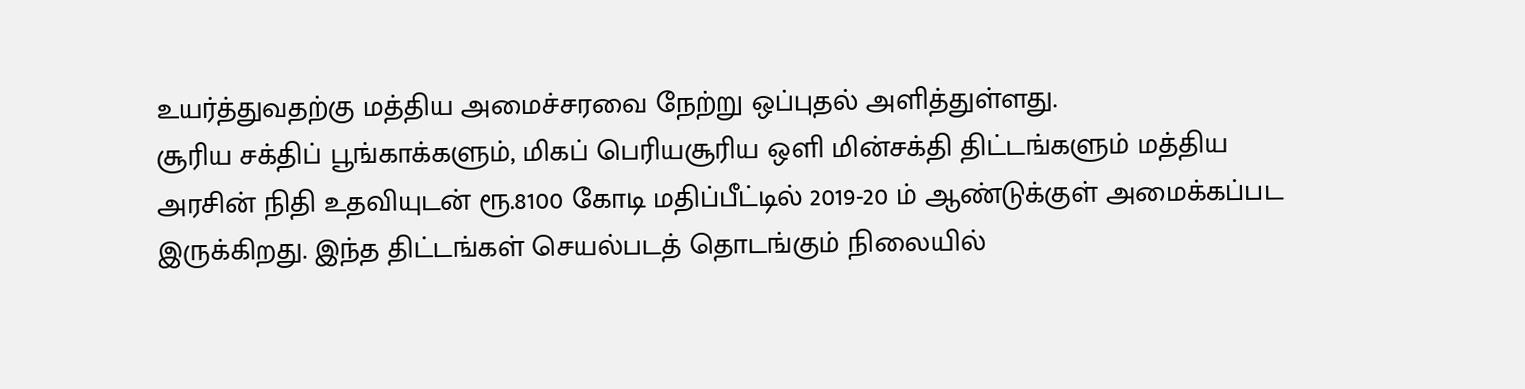உயர்த்துவதற்கு மத்திய அமைச்சரவை நேற்று ஒப்புதல் அளித்துள்ளது.
சூரிய சக்திப் பூங்காக்களும், மிகப் பெரியசூரிய ஒளி மின்சக்தி திட்டங்களும் மத்திய அரசின் நிதி உதவியுடன் ரூ.8100 கோடி மதிப்பீட்டில் 2019-20 ம் ஆண்டுக்குள் அமைக்கப்பட இருக்கிறது. இந்த திட்டங்கள் செயல்படத் தொடங்கும் நிலையில்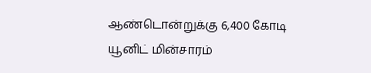ஆண்டொன்றுக்கு 6,400 கோடி யூனிட் மின்சாரம்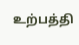உற்பத்தி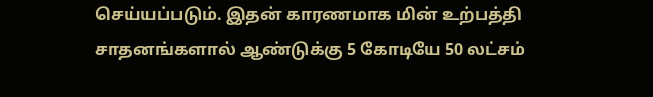செய்யப்படும். இதன் காரணமாக மின் உற்பத்தி சாதனங்களால் ஆண்டுக்கு 5 கோடியே 50 லட்சம்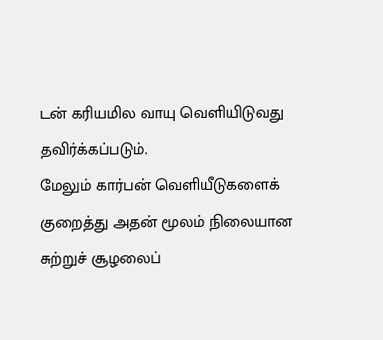டன் கரியமில வாயு வெளியிடுவது தவிர்க்கப்படும்.
மேலும் கார்பன் வெளியீடுகளைக் குறைத்து அதன் மூலம் நிலையான சுற்றுச் சூழலைப்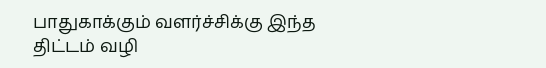பாதுகாக்கும் வளர்ச்சிக்கு இந்த திட்டம் வழி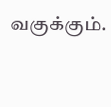வகுக்கும்.